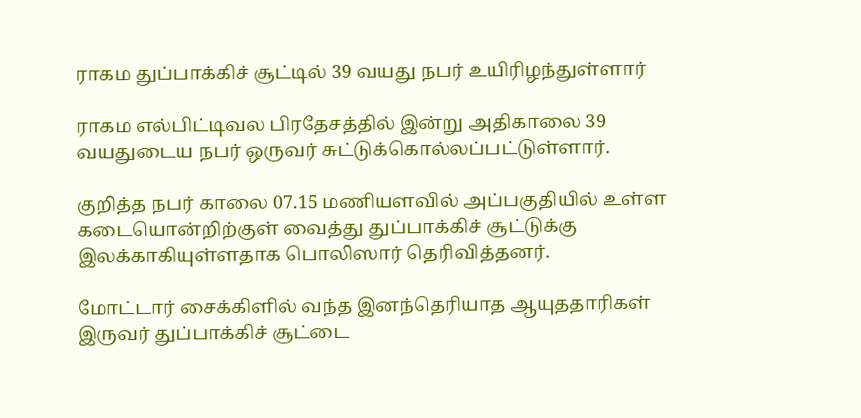ராகம துப்பாக்கிச் சூட்டில் 39 வயது நபர் உயிரிழந்துள்ளார்

ராகம எல்பிட்டிவல பிரதேசத்தில் இன்று அதிகாலை 39 வயதுடைய நபர் ஒருவர் சுட்டுக்கொல்லப்பட்டுள்ளார்.

குறித்த நபர் காலை 07.15 மணியளவில் அப்பகுதியில் உள்ள கடையொன்றிற்குள் வைத்து துப்பாக்கிச் சூட்டுக்கு இலக்காகியுள்ளதாக பொலிஸார் தெரிவித்தனர்.

மோட்டார் சைக்கிளில் வந்த இனந்தெரியாத ஆயுததாரிகள் இருவர் துப்பாக்கிச் சூட்டை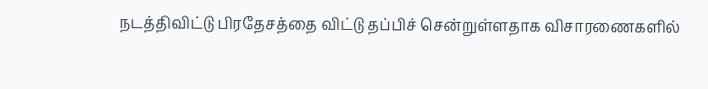நடத்திவிட்டு பிரதேசத்தை விட்டு தப்பிச் சென்றுள்ளதாக விசாரணைகளில்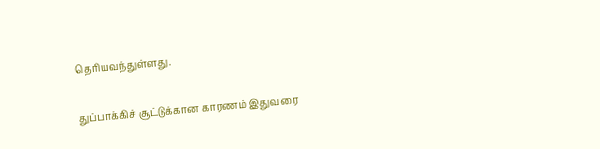தெரியவந்துள்ளது.

துப்பாக்கிச் சூட்டுக்கான காரணம் இதுவரை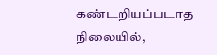கண்டறியப்படாத நிலையில்,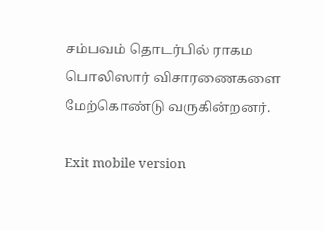சம்பவம் தொடர்பில் ராகம பொலிஸார் விசாரணைகளை மேற்கொண்டு வருகின்றனர்.

Exit mobile version